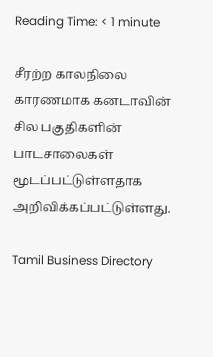Reading Time: < 1 minute

சீரற்ற காலநிலை காரணமாக கனடாவின் சில பகுதிகளின் பாடசாலைகள் மூடப்பட்டுள்ளதாக அறிவிக்கப்பட்டுள்ளது.

Tamil Business Directory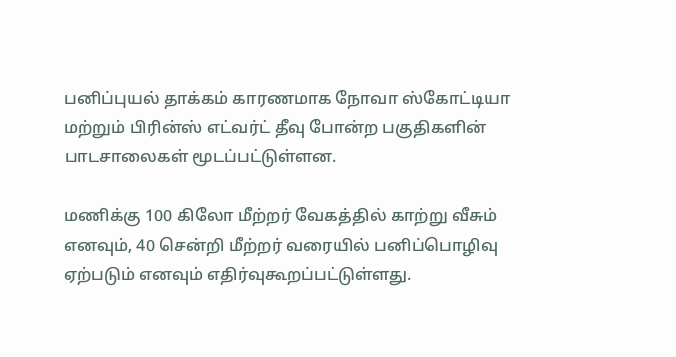பனிப்புயல் தாக்கம் காரணமாக நோவா ஸ்கோட்டியா மற்றும் பிரின்ஸ் எட்வர்ட் தீவு போன்ற பகுதிகளின் பாடசாலைகள் மூடப்பட்டுள்ளன.

மணிக்கு 100 கிலோ மீற்றர் வேகத்தில் காற்று வீசும் எனவும், 40 சென்றி மீற்றர் வரையில் பனிப்பொழிவு ஏற்படும் எனவும் எதிர்வுகூறப்பட்டுள்ளது.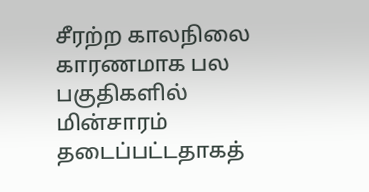சீரற்ற காலநிலை காரணமாக பல பகுதிகளில் மின்சாரம் தடைப்பட்டதாகத்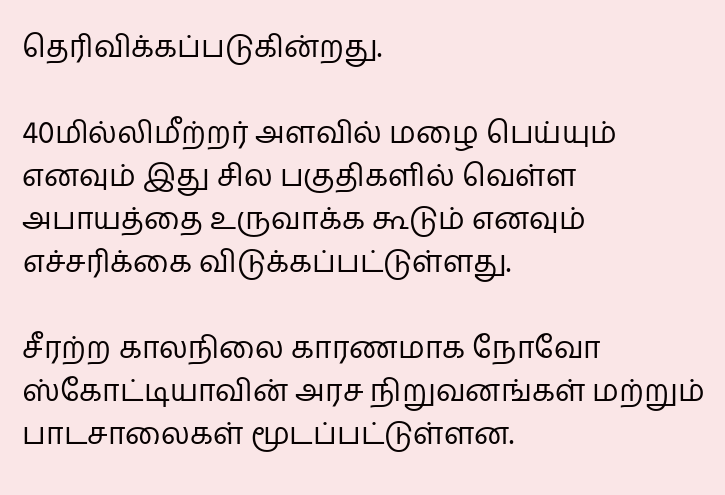தெரிவிக்கப்படுகின்றது.

40மில்லிமீற்றர் அளவில் மழை பெய்யும் எனவும் இது சில பகுதிகளில் வெள்ள அபாயத்தை உருவாக்க கூடும் எனவும் எச்சரிக்கை விடுக்கப்பட்டுள்ளது.

சீரற்ற காலநிலை காரணமாக நோவோ ஸ்கோட்டியாவின் அரச நிறுவனங்கள் மற்றும் பாடசாலைகள் மூடப்பட்டுள்ளன.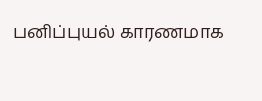பனிப்புயல் காரணமாக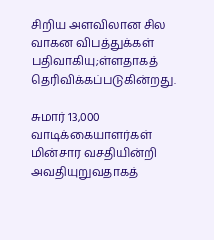சிறிய அளவிலான சில வாகன விபத்துக்கள் பதிவாகியு;ள்ளதாகத் தெரிவிக்கப்படுகின்றது.

சுமார் 13,000 வாடிக்கையாளர்கள் மின்சார வசதியின்றி அவதியுறுவதாகத்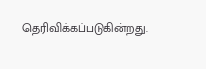தெரிவிக்கப்படுகின்றது.